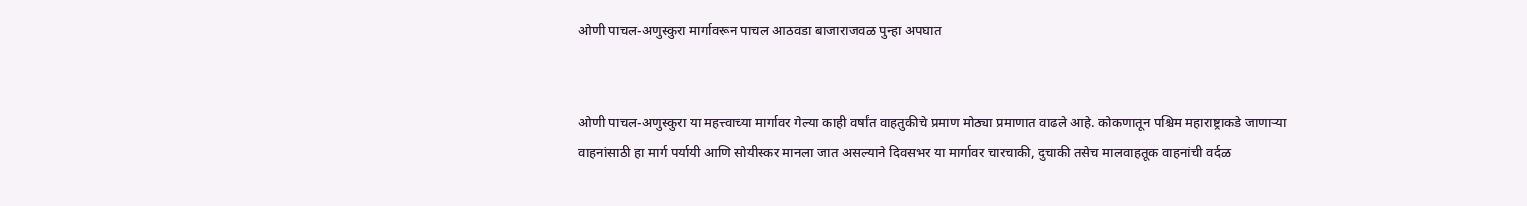ओणी पाचल-अणुस्कुरा मार्गावरून पाचल आठवडा बाजाराजवळ पुन्हा अपघात


ओणी पाचल-अणुस्कुरा या महत्त्वाच्या मार्गावर गेल्या काही वर्षांत वाहतुकीचे प्रमाण मोठ्या प्रमाणात वाढले आहे. कोकणातून पश्चिम महाराष्ट्राकडे जाणार्‍या वाहनांसाठी हा मार्ग पर्यायी आणि सोयीस्कर मानला जात असल्याने दिवसभर या मार्गावर चारचाकी, दुचाकी तसेच मालवाहतूक वाहनांची वर्दळ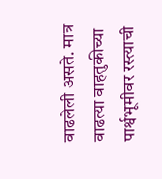वाढलेली असते. मात्र वाढत्या वाहतुकीच्या पार्श्वभूमीवर रस्त्याची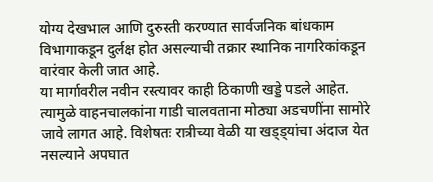योग्य देखभाल आणि दुरुस्ती करण्यात सार्वजनिक बांधकाम विभागाकडून दुर्लक्ष होत असल्याची तक्रार स्थानिक नागरिकांकडून वारंवार केली जात आहे.
या मार्गावरील नवीन रस्त्यावर काही ठिकाणी खड्डे पडले आहेत. त्यामुळे वाहनचालकांना गाडी चालवताना मोठ्या अडचणींना सामोरे जावे लागत आहे. विशेषतः रात्रीच्या वेळी या खड्ड्यांचा अंदाज येत नसल्याने अपघात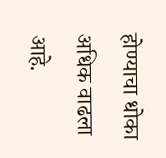होण्याचा धोका अधिक वाढला आहे.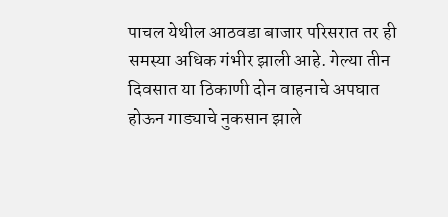पाचल येथील आठवडा बाजार परिसरात तर ही समस्या अधिक गंभीर झाली आहे. गेल्या तीन दिवसात या ठिकाणी दोन वाहनाचे अपघात होऊन गाड्याचे नुकसान झाले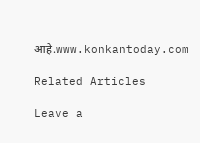आहे.www.konkantoday.com

Related Articles

Leave a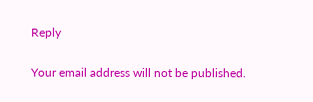Reply

Your email address will not be published.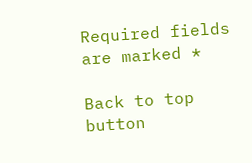Required fields are marked *

Back to top button